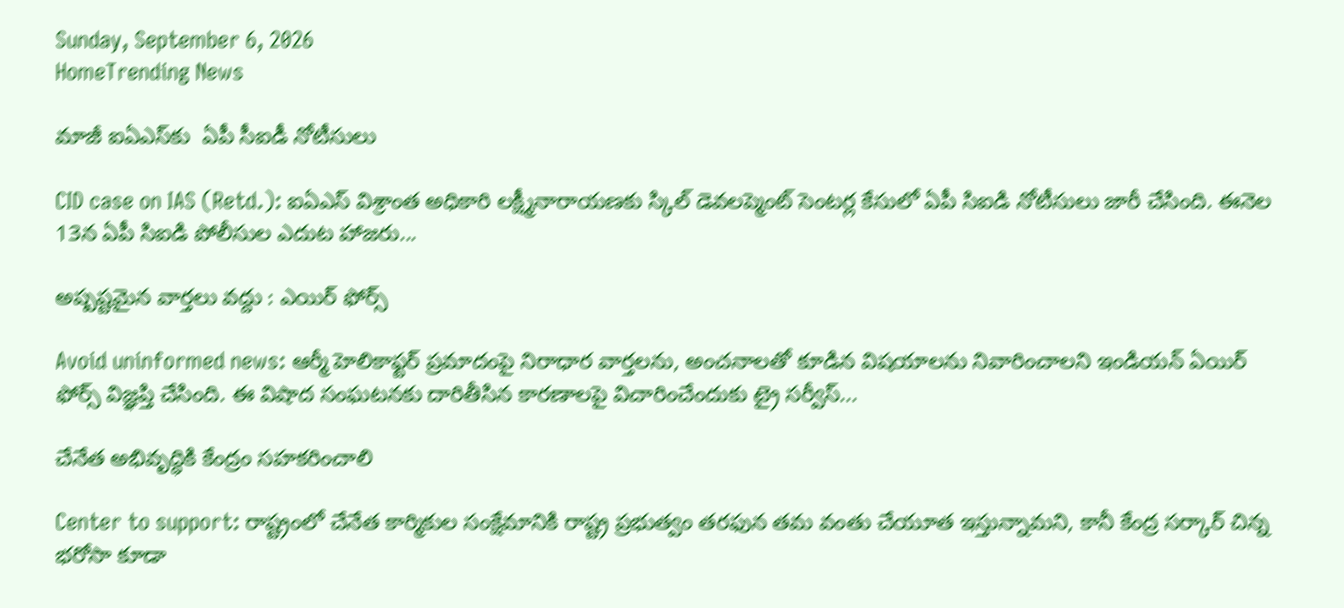Sunday, September 6, 2026
HomeTrending News

మాజీ ఐఏఎస్‌కు  ఏపీ సీఐడీ నోటీసులు

CID case on IAS (Retd.): ఐఏఎస్ విశ్రాంత అధికారి లక్ష్మీనారాయణకు స్కిల్ డెవలప్మెంట్ సెంటర్ల కేసులో ఏపీ సిఐడి నోటీసులు జారీ చేసింది. ఈనెల 13న ఏపీ సిఐడి పోలీసుల ఎదుట హాజరు...

అష్పష్టమైన వార్తలు వద్దు : ఎయిర్ ఫోర్స్

Avoid uninformed news: ఆర్మీ హెలికాఫ్టర్ ప్రమాదంపై నిరాధార వార్తలను, అంచనాలతో కూడిన విషయాలను నివారించాలని ఇండియన్ ఏయిర్ ఫోర్స్ విజ్ఞప్తి చేసింది. ఈ విషాద సంఘటనకు దారితీసిన కారణాలపై విచారించేందుకు ట్రై సర్వీస్...

చేనేత అభివృద్ధికి కేంద్రం సహకరించాలి

Center to support: రాష్ట్రంలో చేనేత కార్మికుల సంక్షేమానికి రాష్ట్ర ప్రభుత్వం తరఫున తమ వంతు చేయూత ఇస్తున్నామని, కానీ కేంద్ర సర్కార్ చిన్న భరోసా కూడా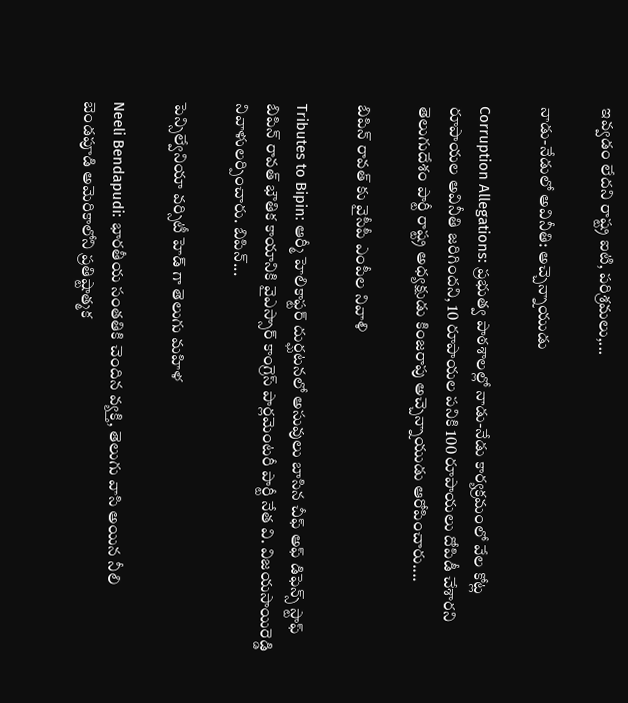ఇవ్వడం లేదని రాష్ట్ర ఐటి, పరిశ్రమలు,...

నాడు-నేడులో అవినీతి: అచ్చెన్నాయుడు

Corruption Allegations: ప్రభుత్వ పాఠశాలల్లో నాడు-నేడు కార్యక్రమంలో వేల కోట్ల రూపాయల అవినీతి జరిగిందని, 10 రూపాయల పనికి 100 రూపాయలు దోపిడీ చేశారని తెలుగుదేశం పార్టీ రాష్ట్ర అధ్యక్షుడు కింజరాపు అచ్చెన్నాయుడు ఆరోపించారు....

బిపిన్ రావత్ కు వైసీపీ ఎంపీల నివాళి

Tributes to Bipin: ఆర్మీ హెలికాఫ్టర్ దుర్ఘటనలో అసువులు బాసిన చీఫ్ అఫ్ డిఫెన్స్ స్టాఫ్ బిపిన్ రావత్ భౌతిక కాయానికి వైఎస్సార్ కాంగ్రెస్ పార్లమెంటరీ పార్టీ నేత వి. విజయసాయిరెడ్డి నివాళులర్పించారు. బిపిన్...

పెన్సిల్వేనియా వర్సిటీ హెడ్ గా తెలుగు మహిళ

Neeli Bendapudi: భారతీయ సంతతికి చెందిన వ్యక్తి, తెలుగు వాసి అయిన నీలి బెండపూడి అమెరికాలోని ప్రతిష్టాత్మక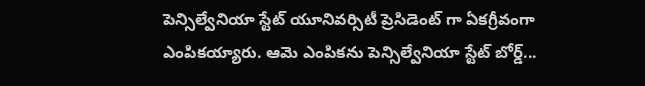పెన్సిల్వేనియా స్టేట్ యూనివర్సిటీ ప్రెసిడెంట్ గా ఏకగ్రీవంగా ఎంపికయ్యారు. ఆమె ఎంపికను పెన్సిల్వేనియా స్టేట్ బోర్డ్...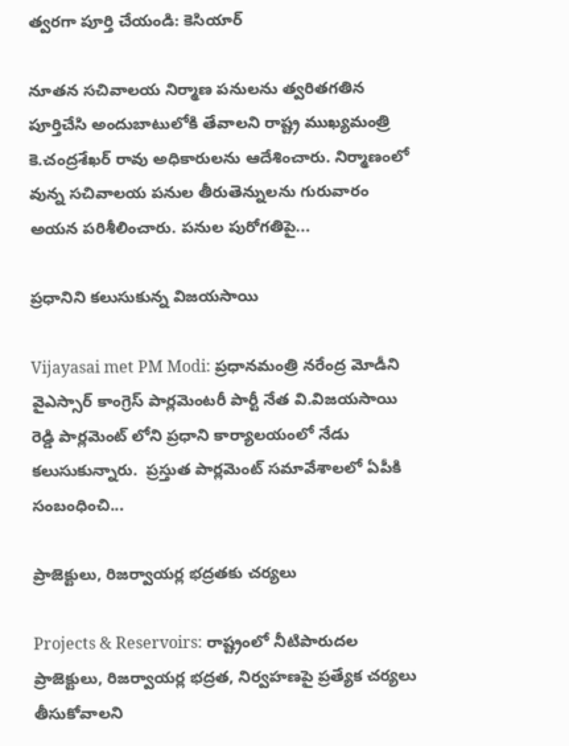త్వరగా పూర్తి చేయండి: కెసియార్

నూతన సచివాలయ నిర్మాణ పనులను త్వరితగతిన పూర్తిచేసి అందుబాటులోకి తేవాలని రాష్ట్ర ముఖ్యమంత్రి కె.చంద్రశేఖర్ రావు అధికారులను ఆదేశించారు. నిర్మాణంలో వున్న సచివాలయ పనుల తీరుతెన్నులను గురువారం అయన పరిశీలించారు. పనుల పురోగతిపై...

ప్రధానిని కలుసుకున్న విజయసాయి

Vijayasai met PM Modi: ప్రధానమంత్రి నరేంద్ర మోడీని వైఎస్సార్ కాంగ్రెస్ పార్లమెంటరీ పార్టీ నేత వి.విజయసాయి రెడ్డి పార్లమెంట్ లోని ప్రధాని కార్యాలయంలో నేడు కలుసుకున్నారు.  ప్రస్తుత పార్లమెంట్‌ సమావేశాలలో ఏపీకి సంబంధించి...

ప్రాజెక్టులు, రిజర్వాయర్ల భద్రతకు చర్యలు

Projects & Reservoirs: రాష్ట్రంలో నీటిపారుదల ప్రాజెక్టులు, రిజర్వాయర్ల భద్రత, నిర్వహణపై ప్రత్యేక చర్యలు తీసుకోవాలని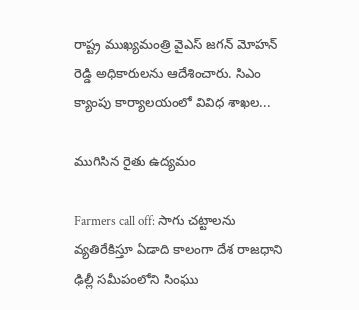రాష్ట్ర ముఖ్యమంత్రి వైఎస్ జగన్ మోహన్ రెడ్డి అధికారులను ఆదేశించారు. సిఎం క్యాంపు కార్యాలయంలో వివిధ శాఖల...

ముగిసిన రైతు ఉద్యమం

Farmers call off: సాగు చట్టాలను వ్యతిరేకిస్తూ ఏడాది కాలంగా దేశ రాజధాని ఢిల్లీ సమీపంలోని సింఘు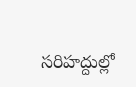సరిహద్దుల్లో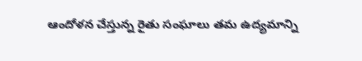ఆందోళన చేస్తున్న రైతు సంఘాలు తమ ఉద్యమాన్ని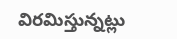విరమిస్తున్నట్లు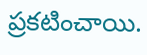ప్రకటించాయి.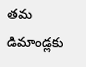తమ డిమాండ్లకు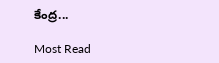కేంద్ర...

Most Read